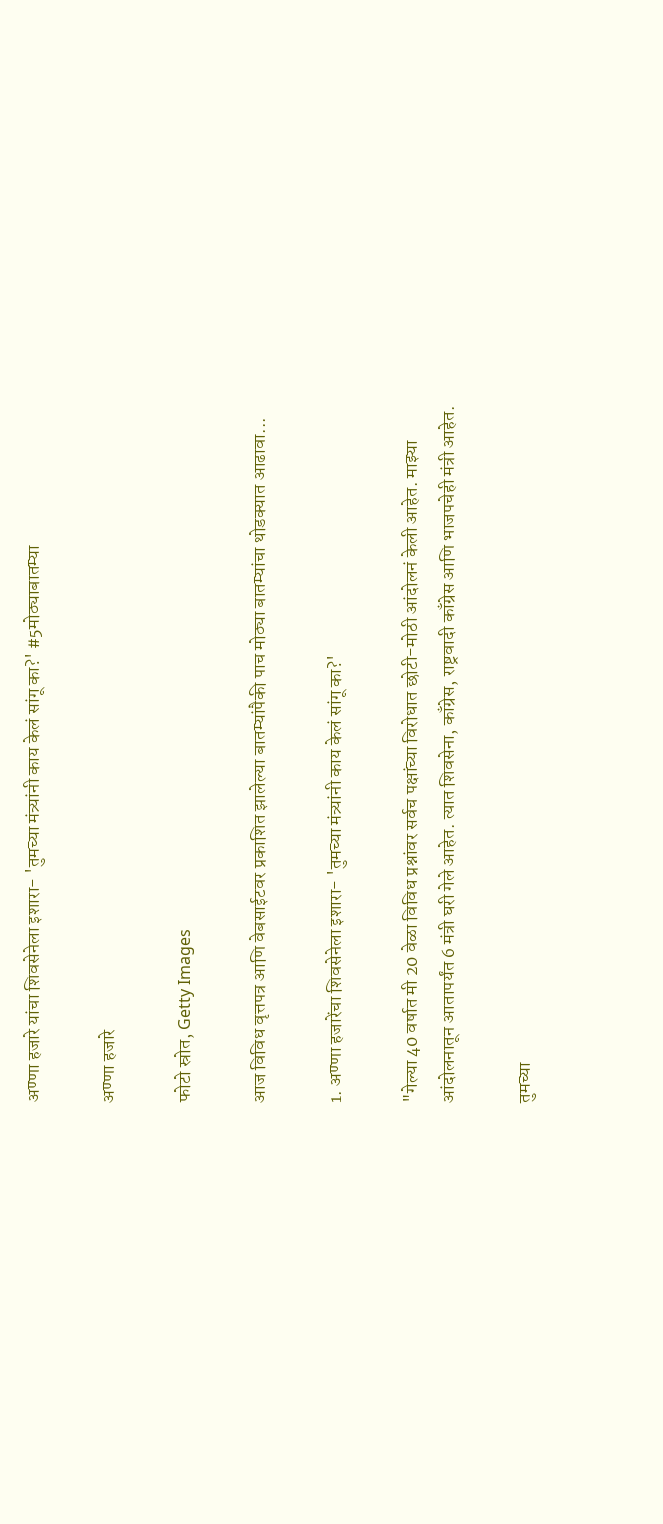अण्णा हजारे यांचा शिवसेनेला इशारा- 'तुमच्या मंत्र्यांनी काय केलं सांगू का?' #5मोठ्याबातम्या

अण्णा हजारे

फोटो स्रोत, Getty Images

आज विविध वृत्तपत्र आणि वेबसाईटवर प्रकाशित झालेल्या बातम्यांपैकी पाच मोठ्या बातम्यांचा थोडक्यात आढावा...

1. अण्णा हजारेंचा शिवसेनेला इशारा- 'तुमच्या मंत्र्यांनी काय केलं सांगू का?'

"गेल्या 40 वर्षात मी 20 वेळा विविध प्रश्नांवर सर्वच पक्षांच्या विरोधात छोटी-मोठी आंदोलनं केली आहेत. माझ्या आंदोलनातून आतापर्यंत 6 मंत्री घरी गेले आहेत. त्यात शिवसेना, काँग्रेस, राष्ट्रवादी काँग्रेस आणि भाजपचेही मंत्री आहेत.

तुमच्या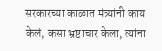सरकारच्या काळात मंत्र्यांनी काय केलं, कसा भ्रष्टाचार केला, त्यांना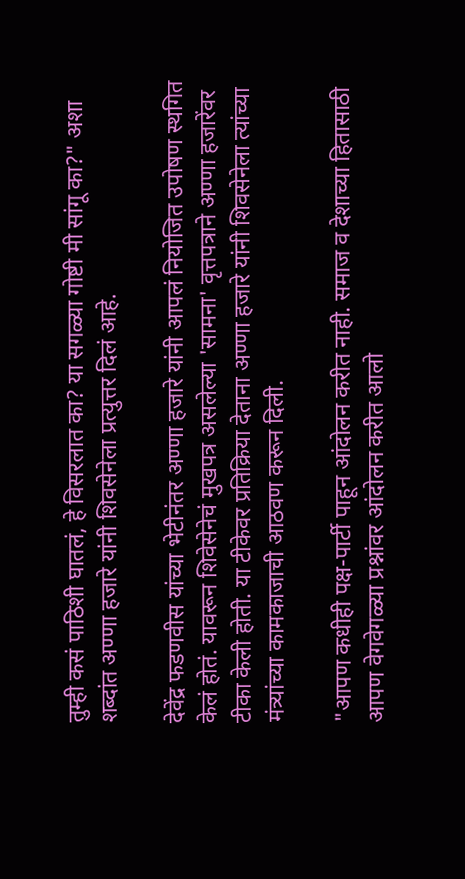तुम्ही कसं पाठिशी घातलं, हे विसरलात का? या सगळ्या गोष्टी मी सांगू का?" अशा शब्दांत अण्णा हजारे यांनी शिवसेनेला प्रत्युत्तर दिलं आहे.

देवेंद्र फडणवीस यांच्या भेटीनंतर अण्णा हजारे यांनी आपलं नियोजित उपोषण स्थगित केलं होतं. यावरून शिवेसेनेचं मुखपत्र असलेल्या 'सामना' वृत्तपत्राने अण्णा हजारेंवर टीका केली होती. या टीकेवर प्रतिक्रिया देताना अण्णा हजारे यांनी शिवसेनेला त्यांच्या मंत्र्यांच्या कामकाजाची आठवण करून दिली.

"आपण कधीही पक्ष-पार्टी पाहून आंदोलन करीत नाही. समाज व देशाच्या हितासाठी आपण वेगवेगळ्या प्रश्नांवर आंदोलन करीत आलो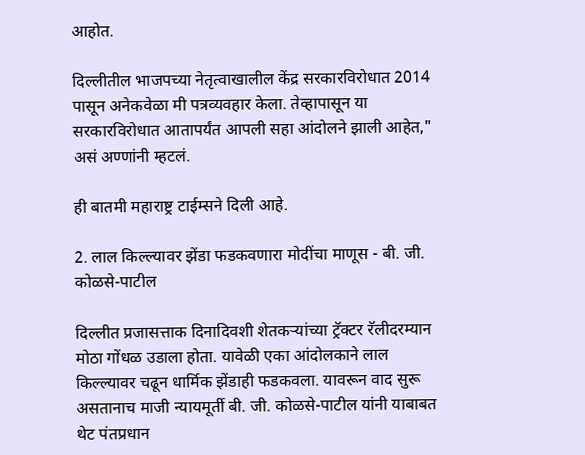आहोत.

दिल्लीतील भाजपच्या नेतृत्वाखालील केंद्र सरकारविरोधात 2014 पासून अनेकवेळा मी पत्रव्यवहार केला. तेव्हापासून या सरकारविरोधात आतापर्यंत आपली सहा आंदोलने झाली आहेत," असं अण्णांनी म्हटलं.

ही बातमी महाराष्ट्र टाईम्सने दिली आहे.

2. लाल किल्ल्यावर झेंडा फडकवणारा मोदींचा माणूस - बी. जी. कोळसे-पाटील

दिल्लीत प्रजासत्ताक दिनादिवशी शेतकऱ्यांच्या ट्रॅक्टर रॅलीदरम्यान मोठा गोंधळ उडाला होता. यावेळी एका आंदोलकाने लाल किल्ल्यावर चढून धार्मिक झेंडाही फडकवला. यावरून वाद सुरू असतानाच माजी न्यायमूर्ती बी. जी. कोळसे-पाटील यांनी याबाबत थेट पंतप्रधान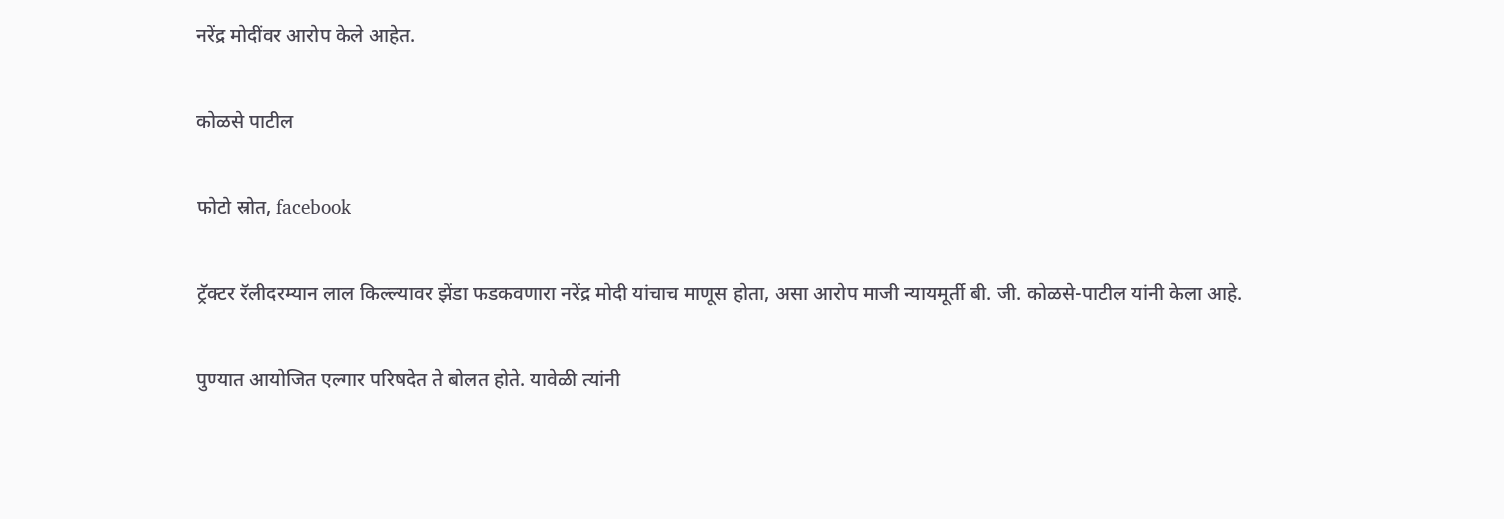नरेंद्र मोदींवर आरोप केले आहेत.

कोळसे पाटील

फोटो स्रोत, facebook

ट्रॅक्टर रॅलीदरम्यान लाल किल्ल्यावर झेंडा फडकवणारा नरेंद्र मोदी यांचाच माणूस होता, असा आरोप माजी न्यायमूर्ती बी. जी. कोळसे-पाटील यांनी केला आहे.

पुण्यात आयोजित एल्गार परिषदेत ते बोलत होते. यावेळी त्यांनी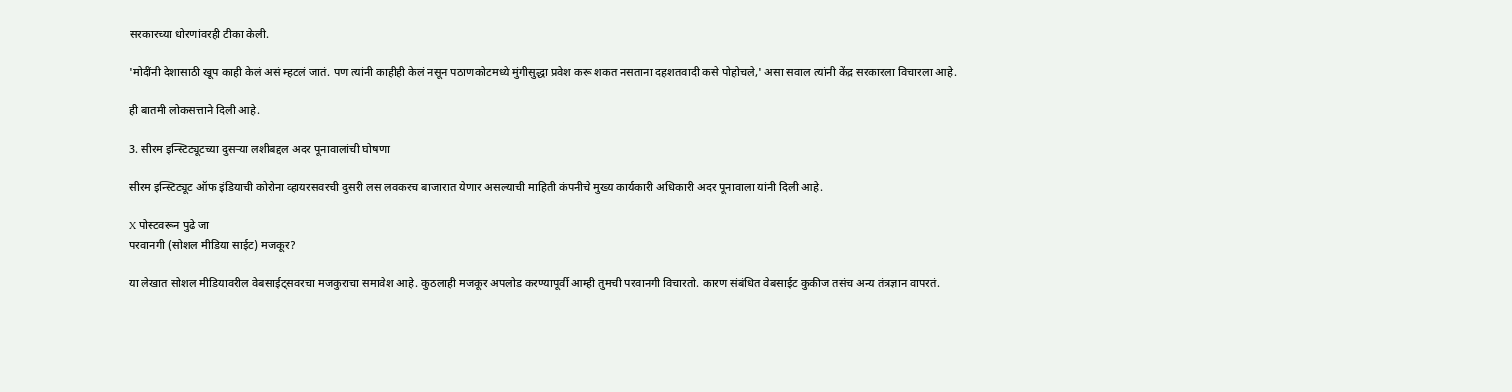सरकारच्या धोरणांवरही टीका केली.

'मोदींनी देशासाठी खूप काही केलं असं म्हटलं जातं. पण त्यांनी काहीही केलं नसून पठाणकोटमध्ये मुंगीसुद्धा प्रवेश करू शकत नसताना दहशतवादी कसे पोहोचले,' असा सवाल त्यांनी केंद्र सरकारला विचारला आहे.

ही बातमी लोकसत्ताने दिली आहे.

3. सीरम इन्स्टिट्यूटच्या दुसऱ्या लशीबद्दल अदर पूनावालांची घोषणा

सीरम इन्स्टिट्यूट ऑफ इंडियाची कोरोना व्हायरसवरची दुसरी लस लवकरच बाजारात येणार असल्याची माहिती कंपनीचे मुख्य कार्यकारी अधिकारी अदर पूनावाला यांनी दिली आहे.

X पोस्टवरून पुढे जा
परवानगी (सोशल मीडिया साईट) मजकूर?

या लेखात सोशल मीडियावरील वेबसाईट्सवरचा मजकुराचा समावेश आहे. कुठलाही मजकूर अपलोड करण्यापूर्वी आम्ही तुमची परवानगी विचारतो. कारण संबंधित वेबसाईट कुकीज तसंच अन्य तंत्रज्ञान वापरतं.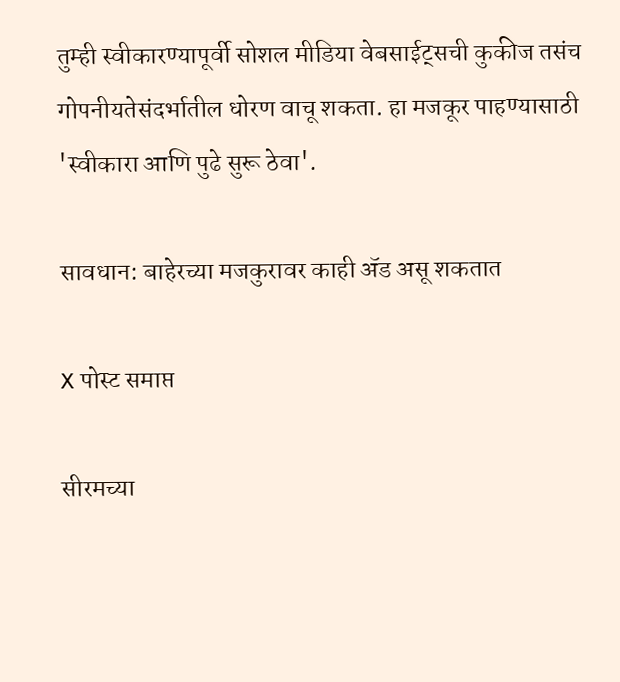तुम्ही स्वीकारण्यापूर्वी सोशल मीडिया वेबसाईट्सची कुकीज तसंच गोपनीयतेसंदर्भातील धोरण वाचू शकता. हा मजकूर पाहण्यासाठी 'स्वीकारा आणि पुढे सुरू ठेवा'.

सावधान: बाहेरच्या मजकुरावर काही ॲड असू शकतात

X पोस्ट समाप्त

सीरमच्या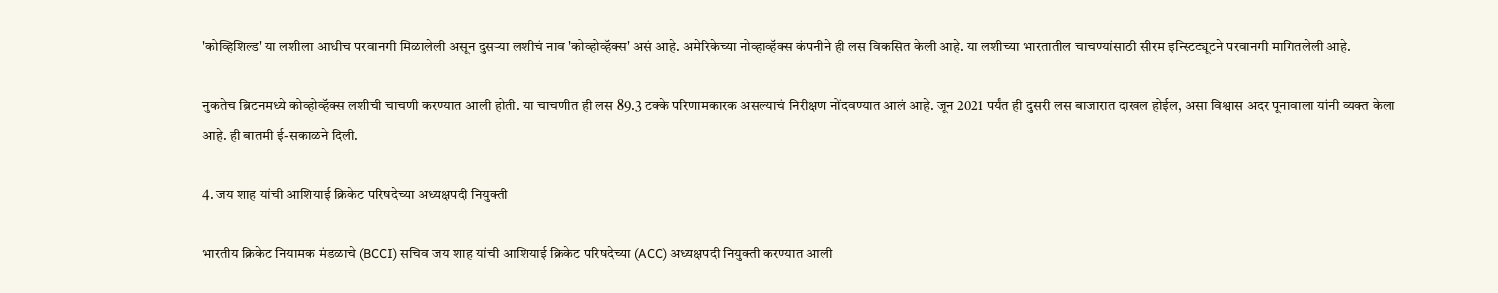'कोव्हिशिल्ड' या लशीला आधीच परवानगी मिळालेली असून दुसऱ्या लशीचं नाव 'कोव्होव्हॅक्स' असं आहे. अमेरिकेच्या नोव्हाव्हॅक्स कंपनीने ही लस विकसित केली आहे. या लशीच्या भारतातील चाचण्यांसाठी सीरम इन्स्टिट्यूटने परवानगी मागितलेली आहे.

नुकतेच ब्रिटनमध्ये कोव्होव्हॅक्स लशीची चाचणी करण्यात आली होती. या चाचणीत ही लस 89.3 टक्के परिणामकारक असल्याचं निरीक्षण नोंदवण्यात आलं आहे. जून 2021 पर्यंत ही दुसरी लस बाजारात दाखल होईल, असा विश्वास अदर पूनावाला यांनी व्यक्त केला आहे. ही बातमी ई-सकाळने दिली.

4. जय शाह यांची आशियाई क्रिकेट परिषदेच्या अध्यक्षपदी नियुक्ती

भारतीय क्रिकेट नियामक मंडळाचे (BCCI) सचिव जय शाह यांची आशियाई क्रिकेट परिषदेच्या (ACC) अध्यक्षपदी नियुक्ती करण्यात आली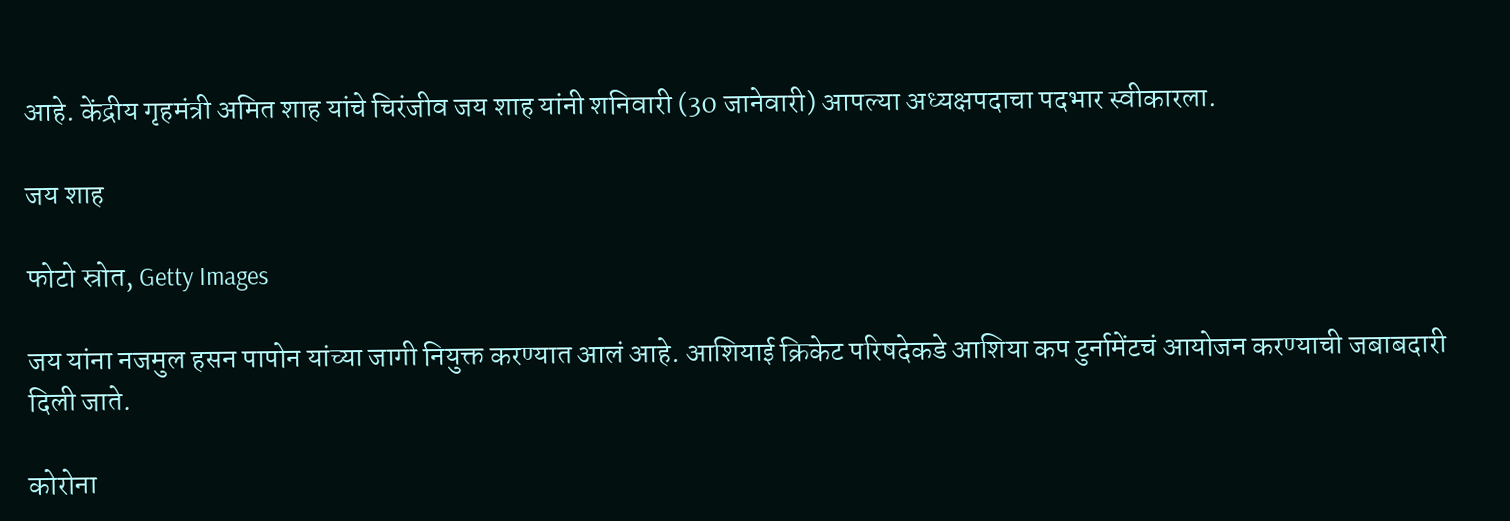आहे. केंद्रीय गृहमंत्री अमित शाह यांचे चिरंजीव जय शाह यांनी शनिवारी (30 जानेवारी) आपल्या अध्यक्षपदाचा पदभार स्वीकारला.

जय शाह

फोटो स्रोत, Getty Images

जय यांना नजमुल हसन पापोन यांच्या जागी नियुक्त करण्यात आलं आहे. आशियाई क्रिकेट परिषदेकडे आशिया कप टुर्नामेंटचं आयोजन करण्याची जबाबदारी दिली जाते.

कोरोना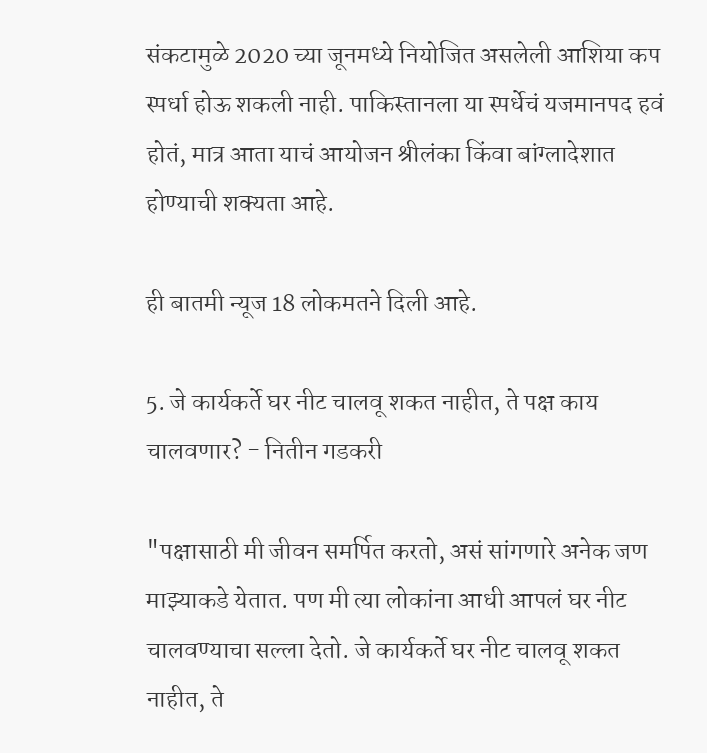संकटामुळे 2020 च्या जूनमध्ये नियोजित असलेली आशिया कप स्पर्धा होऊ शकली नाही. पाकिस्तानला या स्पर्धेचं यजमानपद हवं होतं, मात्र आता याचं आयोजन श्रीलंका किंवा बांग्लादेशात होण्याची शक्यता आहे.

ही बातमी न्यूज 18 लोकमतने दिली आहे.

5. जे कार्यकर्ते घर नीट चालवू शकत नाहीत, ते पक्ष काय चालवणार? - नितीन गडकरी

"पक्षासाठी मी जीवन समर्पित करतो, असं सांगणारे अनेक जण माझ्याकडे येतात. पण मी त्या लोकांना आधी आपलं घर नीट चालवण्याचा सल्ला देतो. जे कार्यकर्ते घर नीट चालवू शकत नाहीत, ते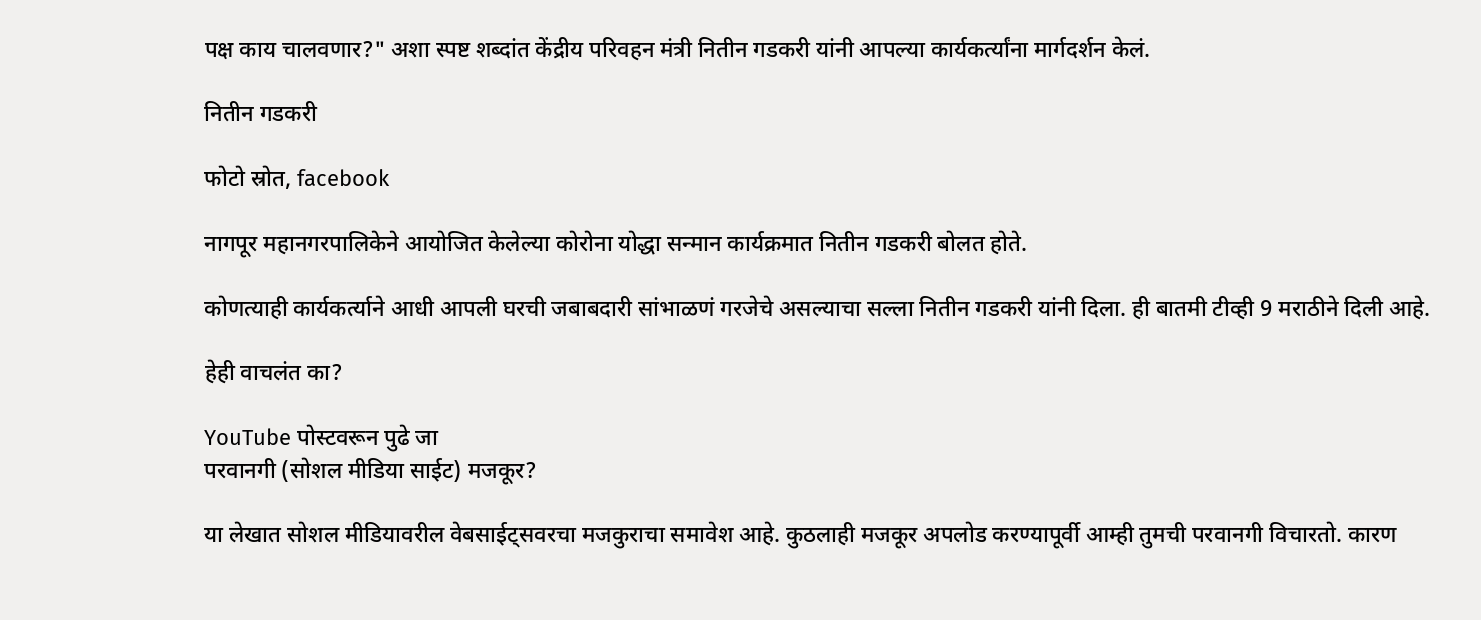पक्ष काय चालवणार?" अशा स्पष्ट शब्दांत केंद्रीय परिवहन मंत्री नितीन गडकरी यांनी आपल्या कार्यकर्त्यांना मार्गदर्शन केलं.

नितीन गडकरी

फोटो स्रोत, facebook

नागपूर महानगरपालिकेने आयोजित केलेल्या कोरोना योद्धा सन्मान कार्यक्रमात नितीन गडकरी बोलत होते.

कोणत्याही कार्यकर्त्याने आधी आपली घरची जबाबदारी सांभाळणं गरजेचे असल्याचा सल्ला नितीन गडकरी यांनी दिला. ही बातमी टीव्ही 9 मराठीने दिली आहे.

हेही वाचलंत का?

YouTube पोस्टवरून पुढे जा
परवानगी (सोशल मीडिया साईट) मजकूर?

या लेखात सोशल मीडियावरील वेबसाईट्सवरचा मजकुराचा समावेश आहे. कुठलाही मजकूर अपलोड करण्यापूर्वी आम्ही तुमची परवानगी विचारतो. कारण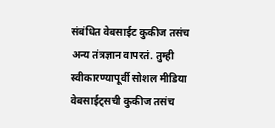संबंधित वेबसाईट कुकीज तसंच अन्य तंत्रज्ञान वापरतं. तुम्ही स्वीकारण्यापूर्वी सोशल मीडिया वेबसाईट्सची कुकीज तसंच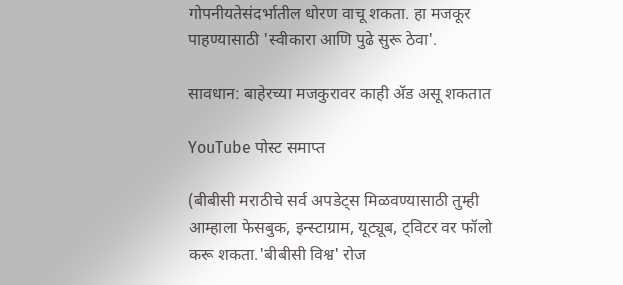गोपनीयतेसंदर्भातील धोरण वाचू शकता. हा मजकूर पाहण्यासाठी 'स्वीकारा आणि पुढे सुरू ठेवा'.

सावधान: बाहेरच्या मजकुरावर काही ॲड असू शकतात

YouTube पोस्ट समाप्त

(बीबीसी मराठीचे सर्व अपडेट्स मिळवण्यासाठी तुम्ही आम्हाला फेसबुक, इन्स्टाग्राम, यूट्यूब, ट्विटर वर फॉलो करू शकता.'बीबीसी विश्व' रोज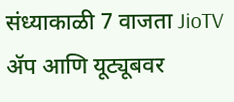संध्याकाळी 7 वाजता JioTV ॲप आणि यूट्यूबवर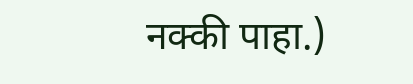नक्की पाहा.)